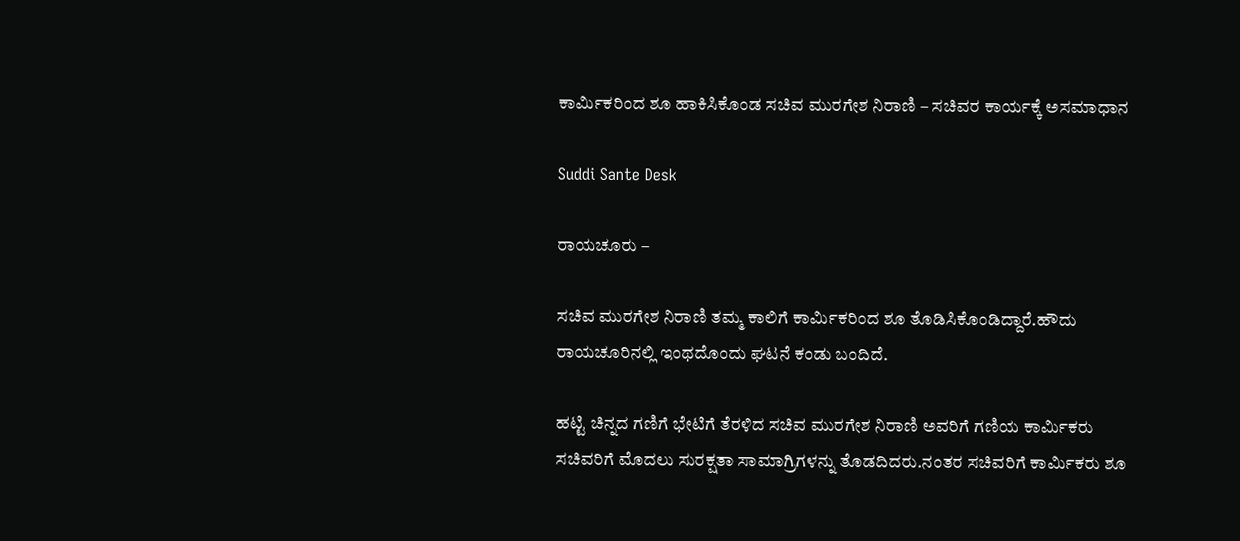ಕಾರ್ಮಿಕರಿಂದ ಶೂ ಹಾಕಿಸಿಕೊಂಡ ಸಚಿವ ಮುರಗೇಶ ನಿರಾಣಿ – ಸಚಿವರ ಕಾರ್ಯಕ್ಕೆ ಅಸಮಾಧಾನ

Suddi Sante Desk

ರಾಯಚೂರು –

ಸಚಿವ ಮುರಗೇಶ ನಿರಾಣಿ ತಮ್ಮ ಕಾಲಿಗೆ ಕಾರ್ಮಿಕರಿಂದ ಶೂ ತೊಡಿಸಿಕೊಂಡಿದ್ದಾರೆ.ಹೌದು ರಾಯಚೂರಿನಲ್ಲಿ ಇಂಥದೊಂದು ಘಟನೆ ಕಂಡು ಬಂದಿದೆ.

ಹಟ್ಟಿ ಚಿನ್ನದ ಗಣಿಗೆ ಭೇಟಿಗೆ ತೆರಳಿದ ಸಚಿವ ಮುರಗೇಶ ನಿರಾಣಿ ಅವರಿಗೆ ಗಣಿಯ ಕಾರ್ಮಿಕರು ಸಚಿವರಿಗೆ ಮೊದಲು ಸುರಕ್ಷತಾ ಸಾಮಾಗ್ರಿಗಳನ್ನು ತೊಡದಿದರು.ನಂತರ ಸಚಿವರಿಗೆ ಕಾರ್ಮಿಕರು ಶೂ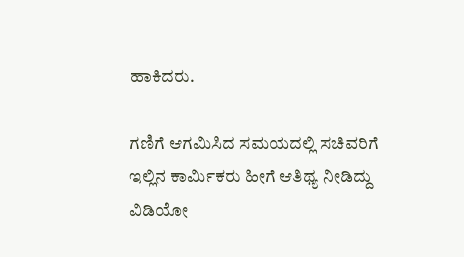ಹಾಕಿದರು.

ಗಣಿಗೆ ಆಗಮಿಸಿದ ಸಮಯದಲ್ಲಿ ಸಚಿವರಿಗೆ ಇಲ್ಲಿನ ಕಾರ್ಮಿಕರು ಹೀಗೆ ಆತಿಥ್ಯ ನೀಡಿದ್ದು ವಿಡಿಯೋ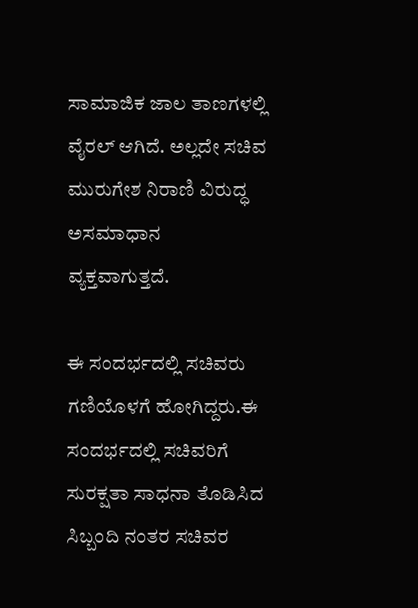ಸಾಮಾಜಿಕ ಜಾಲ ತಾಣಗಳಲ್ಲಿ ವೈರಲ್ ಆಗಿದೆ‌‌. ಅಲ್ಲದೇ ಸಚಿವ ಮುರುಗೇಶ ನಿರಾಣಿ ವಿರುದ್ಧ ಅಸಮಾಧಾನ ವ್ಯಕ್ತವಾಗುತ್ತದೆ.

ಈ ಸಂದರ್ಭದಲ್ಲಿ ಸಚಿವರು ಗಣಿಯೊಳಗೆ ಹೋಗಿದ್ದರು.ಈ ಸಂದರ್ಭದಲ್ಲಿ ಸಚಿವರಿಗೆ ಸುರಕ್ಷತಾ ಸಾಧನಾ ತೊಡಿಸಿದ ಸಿಬ್ಬಂದಿ ನಂತರ ಸಚಿವರ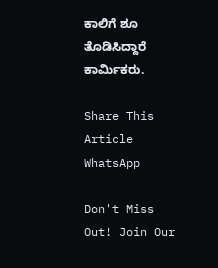ಕಾಲಿಗೆ ಶೂ ತೊಡಿಸಿದ್ದಾರೆ ಕಾರ್ಮಿಕರು.

Share This Article
WhatsApp

Don't Miss Out! Join Our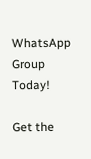WhatsApp Group Today!

Get the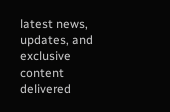latest news, updates, and exclusive content delivered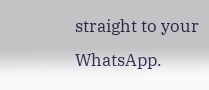straight to your WhatsApp.